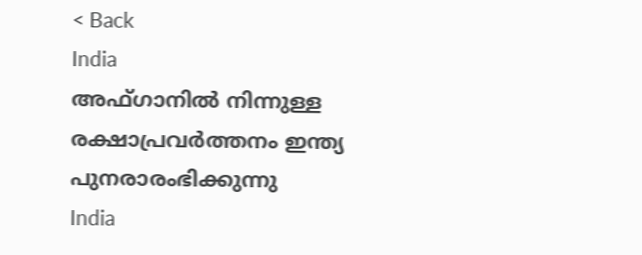< Back
India
അഫ്ഗാനില്‍ നിന്നുള്ള രക്ഷാപ്രവര്‍ത്തനം ഇന്ത്യ പുനരാരംഭിക്കുന്നു
India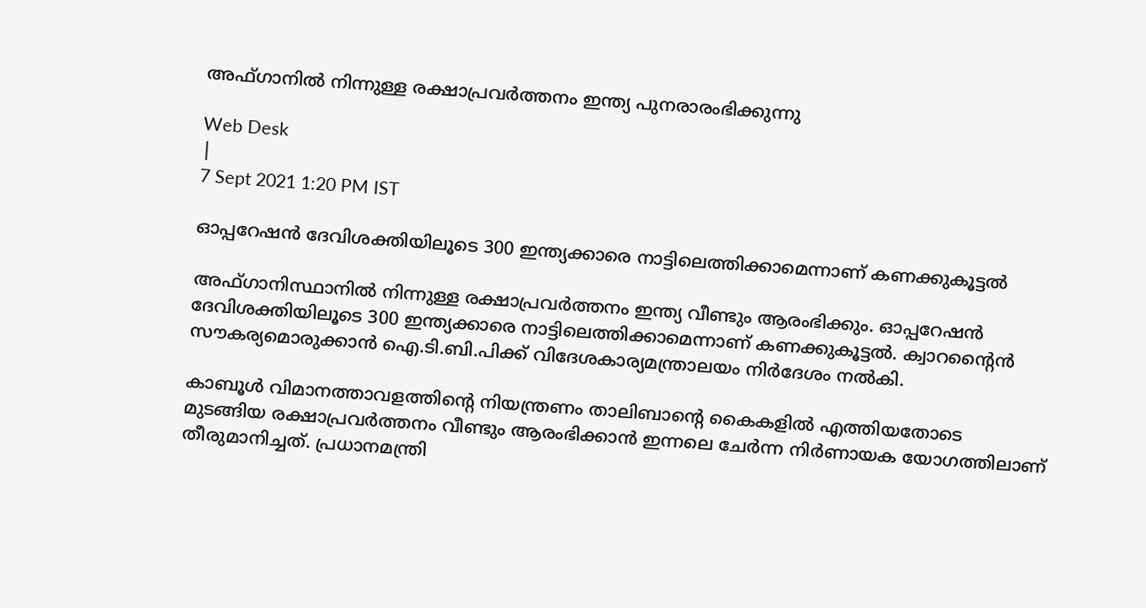അഫ്ഗാനില്‍ നിന്നുള്ള രക്ഷാപ്രവര്‍ത്തനം ഇന്ത്യ പുനരാരംഭിക്കുന്നു

Web Desk
|
7 Sept 2021 1:20 PM IST

ഓപ്പറേഷൻ ദേവിശക്തിയിലൂടെ 300 ഇന്ത്യക്കാരെ നാട്ടിലെത്തിക്കാമെന്നാണ് കണക്കുകൂട്ടൽ

അഫ്‌ഗാനിസ്ഥാനിൽ നിന്നുള്ള രക്ഷാപ്രവർത്തനം ഇന്ത്യ വീണ്ടും ആരംഭിക്കും. ഓപ്പറേഷൻ ദേവിശക്തിയിലൂടെ 300 ഇന്ത്യക്കാരെ നാട്ടിലെത്തിക്കാമെന്നാണ് കണക്കുകൂട്ടൽ. ക്വാറന്‍റൈന്‍ സൗകര്യമൊരുക്കാൻ ഐ.ടി.ബി.പിക്ക് വിദേശകാര്യമന്ത്രാലയം നിർദേശം നൽകി.

കാബൂൾ വിമാനത്താവളത്തിന്‍റെ നിയന്ത്രണം താലിബാന്‍റെ കൈകളിൽ എത്തിയതോടെ മുടങ്ങിയ രക്ഷാപ്രവർത്തനം വീണ്ടും ആരംഭിക്കാൻ ഇന്നലെ ചേർന്ന നിർണായക യോഗത്തിലാണ് തീരുമാനിച്ചത്. പ്രധാനമന്ത്രി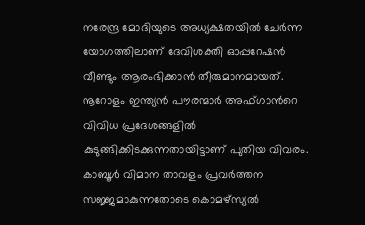നരേന്ദ്ര മോദിയുടെ അധ്യക്ഷതയിൽ ചേർന്ന യോഗത്തിലാണ് ദേവിശക്തി ഓപ്പറേഷൻ വീണ്ടും ആരംഭിക്കാൻ തീരുമാനമായത്. നൂറോളം ഇന്ത്യൻ പൗരന്മാർ അഫ്‌ഗാന്‍റെ വിവിധ പ്രദേശങ്ങളിൽ കുടുങ്ങിക്കിടക്കുന്നതായിട്ടാണ് പുതിയ വിവരം. കാബൂൾ വിമാന താവളം പ്രവർത്തന സജ്ജമാകുന്നതോടെ കൊമഴ്സ്യൽ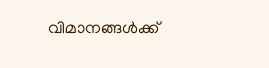വിമാനങ്ങൾക്ക്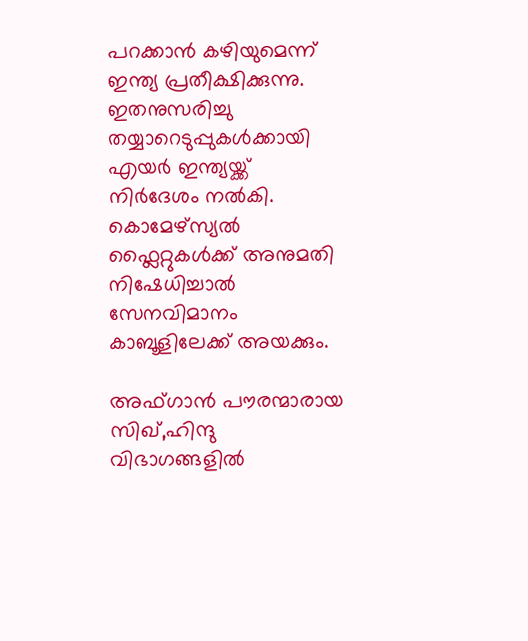പറക്കാൻ കഴിയുമെന്ന് ഇന്ത്യ പ്രതീക്ഷിക്കുന്നു. ഇതനുസരിച്ചു തയ്യാറെടുപ്പുകൾക്കായി എയർ ഇന്ത്യയ്ക്ക് നിർദേശം നൽകി. കൊമേഴ്സ്യൽ ഫ്ലൈറ്റുകൾക്ക് അനുമതി നിഷേധിച്ചാൽ സേനവിമാനം കാബൂളിലേക്ക് അയക്കും.

അഫ്‌ഗാന്‍ പൗരന്മാരായ സിഖ്,ഹിന്ദു വിഭാഗങ്ങളിൽ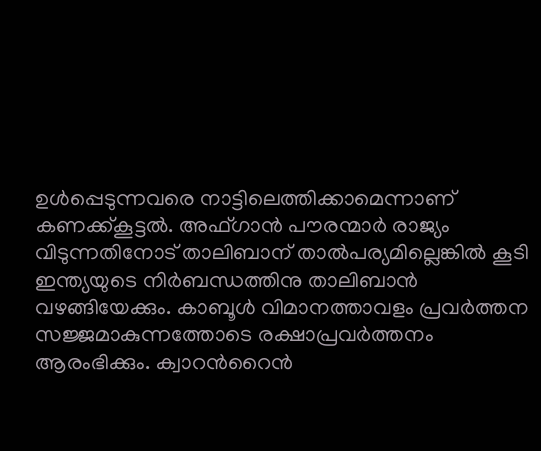ഉൾപ്പെടുന്നവരെ നാട്ടിലെത്തിക്കാമെന്നാണ് കണക്ക്കൂട്ടൽ. അഫ്‌ഗാന്‍ പൗരന്മാർ രാജ്യം വിടുന്നതിനോട് താലിബാന് താല്‍പര്യമില്ലെങ്കിൽ കൂടി ഇന്ത്യയുടെ നിർബന്ധത്തിനു താലിബാൻ വഴങ്ങിയേക്കും. കാബൂൾ വിമാനത്താവളം പ്രവർത്തന സജ്ജമാകുന്നത്തോടെ രക്ഷാപ്രവർത്തനം ആരംഭിക്കും. ക്വാറന്‍റൈന്‍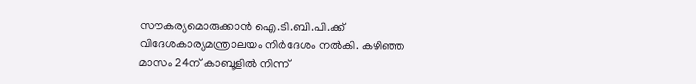സൗകര്യമൊരുക്കാൻ ഐ.ടി.ബി.പി.ക്ക് വിദേശകാര്യമന്ത്രാലയം നിർദേശം നൽകി. കഴിഞ്ഞ മാസം 24ന് കാബൂളിൽ നിന്ന്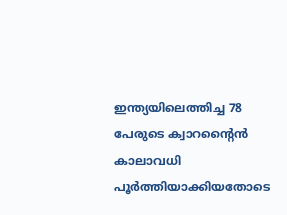ഇന്ത്യയിലെത്തിച്ച 78 പേരുടെ ക്വാറന്‍റൈന്‍ കാലാവധി പൂർത്തിയാക്കിയതോടെ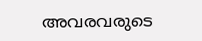അവരവരുടെ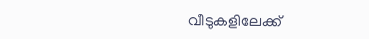വീടുകളിലേക്ക്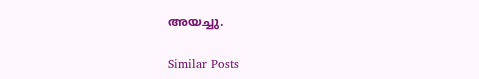അയച്ചു.

Similar Posts